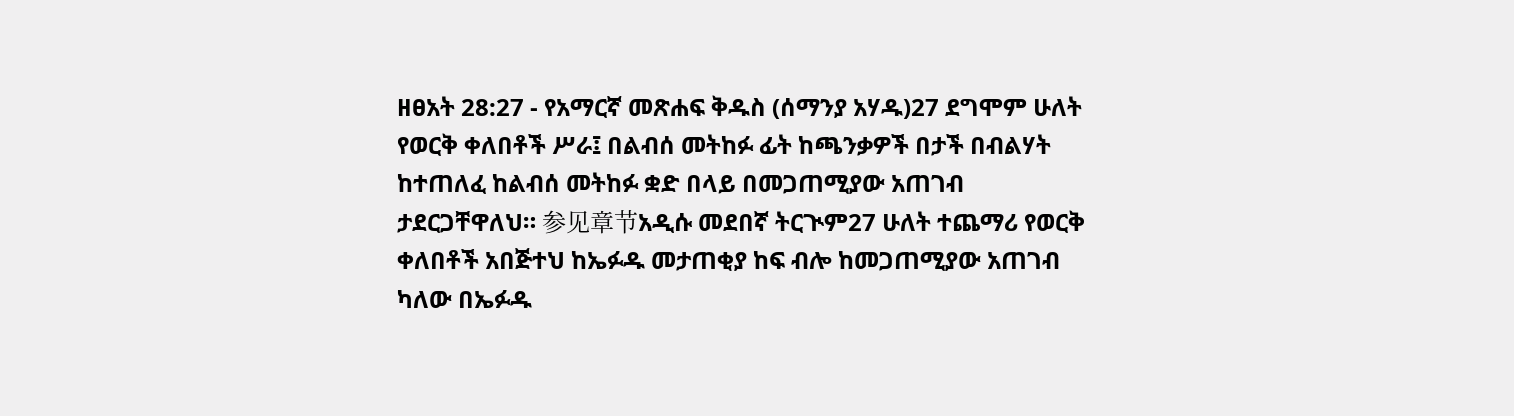ዘፀአት 28:27 - የአማርኛ መጽሐፍ ቅዱስ (ሰማንያ አሃዱ)27 ደግሞም ሁለት የወርቅ ቀለበቶች ሥራ፤ በልብሰ መትከፉ ፊት ከጫንቃዎች በታች በብልሃት ከተጠለፈ ከልብሰ መትከፉ ቋድ በላይ በመጋጠሚያው አጠገብ ታደርጋቸዋለህ። 参见章节አዲሱ መደበኛ ትርጒም27 ሁለት ተጨማሪ የወርቅ ቀለበቶች አበጅተህ ከኤፉዱ መታጠቂያ ከፍ ብሎ ከመጋጠሚያው አጠገብ ካለው በኤፉዱ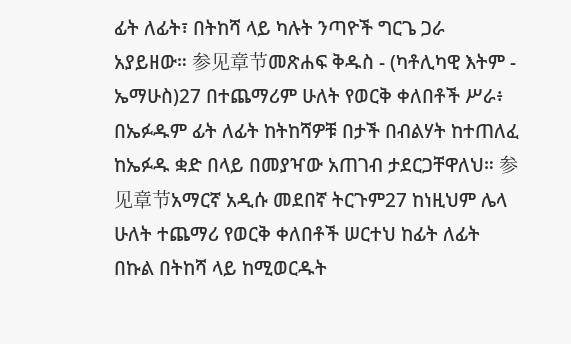ፊት ለፊት፣ በትከሻ ላይ ካሉት ንጣዮች ግርጌ ጋራ አያይዘው። 参见章节መጽሐፍ ቅዱስ - (ካቶሊካዊ እትም - ኤማሁስ)27 በተጨማሪም ሁለት የወርቅ ቀለበቶች ሥራ፥ በኤፉዱም ፊት ለፊት ከትከሻዎቹ በታች በብልሃት ከተጠለፈ ከኤፉዱ ቋድ በላይ በመያዣው አጠገብ ታደርጋቸዋለህ። 参见章节አማርኛ አዲሱ መደበኛ ትርጉም27 ከነዚህም ሌላ ሁለት ተጨማሪ የወርቅ ቀለበቶች ሠርተህ ከፊት ለፊት በኩል በትከሻ ላይ ከሚወርዱት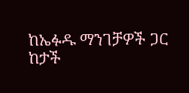ከኤፉዱ ማንገቻዎች ጋር ከታች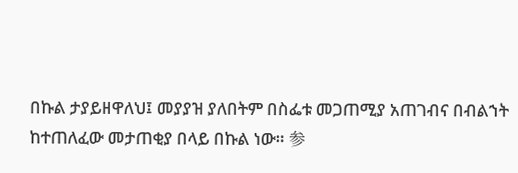በኩል ታያይዘዋለህ፤ መያያዝ ያለበትም በስፌቱ መጋጠሚያ አጠገብና በብልኀት ከተጠለፈው መታጠቂያ በላይ በኩል ነው። 参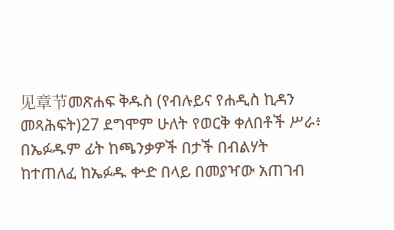见章节መጽሐፍ ቅዱስ (የብሉይና የሐዲስ ኪዳን መጻሕፍት)27 ደግሞም ሁለት የወርቅ ቀለበቶች ሥራ፥ በኤፉዱም ፊት ከጫንቃዎች በታች በብልሃት ከተጠለፈ ከኤፉዱ ቍድ በላይ በመያዣው አጠገብ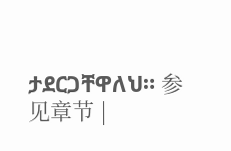ታደርጋቸዋለህ። 参见章节 |